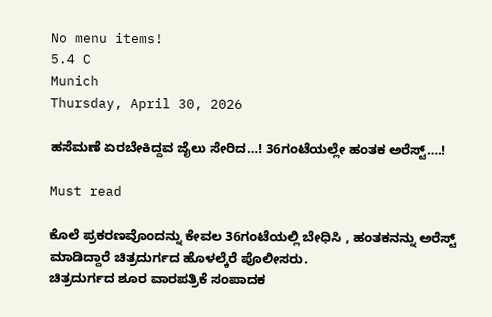No menu items!
5.4 C
Munich
Thursday, April 30, 2026

ಹಸೆಮಣೆ ಏರಬೇಕಿದ್ದವ ಜೈಲು ಸೇರಿದ…! 36ಗಂಟೆಯಲ್ಲೇ ಹಂತಕ ಅರೆಸ್ಟ್….!

Must read

ಕೊಲೆ ಪ್ರಕರಣವೊಂದನ್ನು ಕೇವಲ 36ಗಂಟೆಯಲ್ಲಿ ಬೇಧಿಸಿ , ಹಂತಕನನ್ನು ಅರೆಸ್ಟ್ ಮಾಡಿದ್ದಾರೆ ಚಿತ್ರದುರ್ಗದ ಹೊಳಲ್ಕೆರೆ ಪೊಲೀಸರು.
ಚಿತ್ರದುರ್ಗದ ಶೂರ ವಾರಪತ್ರಿಕೆ ಸಂಪಾದಕ‌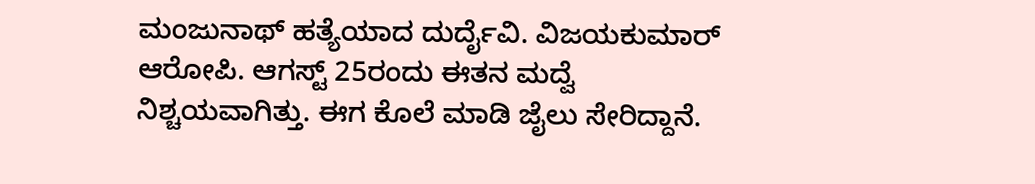ಮಂಜುನಾಥ್ ಹತ್ಯೆಯಾದ ದುರ್ದೈವಿ. ವಿಜಯಕುಮಾರ್ ಆರೋಪಿ. ಆಗಸ್ಟ್ 25ರಂದು ಈತನ ಮದ್ವೆ ನಿಶ್ಚಯವಾಗಿತ್ತು. ಈಗ ಕೊಲೆ ಮಾಡಿ ಜೈಲು ಸೇರಿದ್ದಾನೆ.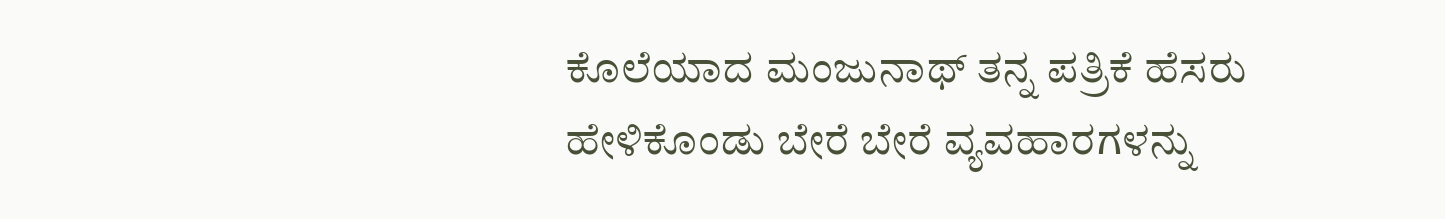ಕೊಲೆಯಾದ ಮಂಜುನಾಥ್ ತನ್ನ ಪತ್ರಿಕೆ ಹೆಸರು ಹೇಳಿಕೊಂಡು ಬೇರೆ ಬೇರೆ ವ್ಯವಹಾರಗಳನ್ನು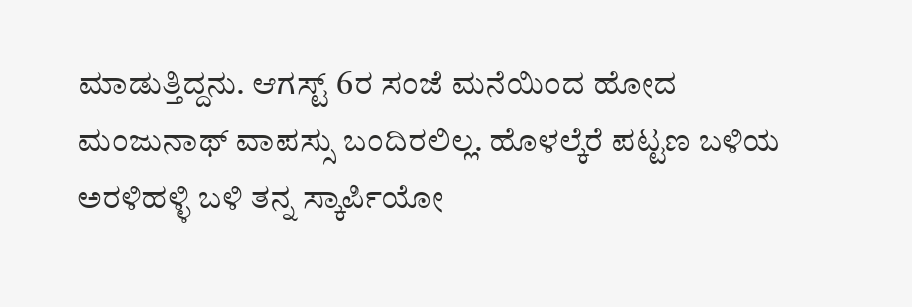ಮಾಡುತ್ತಿದ್ದನು. ಆಗಸ್ಟ್ 6ರ ಸಂಜೆ ಮನೆಯಿಂದ ಹೋದ ಮಂಜುನಾಥ್ ವಾಪಸ್ಸು ಬಂದಿರಲಿಲ್ಲ. ಹೊಳಲ್ಕೆರೆ ಪಟ್ಟಣ ಬಳಿಯ ಅರಳಿಹಳ್ಳಿ ಬಳಿ ತನ್ನ ಸ್ಕಾರ್ಪಿಯೋ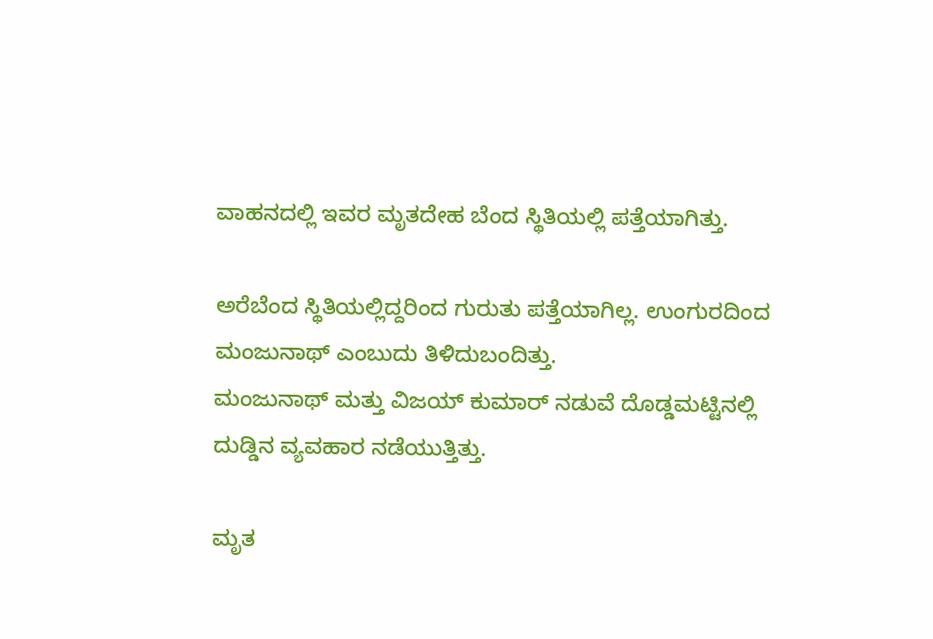ವಾಹನದಲ್ಲಿ ಇವರ ಮೃತದೇಹ ಬೆಂದ ಸ್ಥಿತಿಯಲ್ಲಿ ಪತ್ತೆಯಾಗಿತ್ತು.

ಅರೆಬೆಂದ ಸ್ಥಿತಿಯಲ್ಲಿದ್ದರಿಂದ ಗುರುತು ಪತ್ತೆಯಾಗಿಲ್ಲ. ಉಂಗುರದಿಂದ ಮಂಜುನಾಥ್ ಎಂಬುದು ತಿಳಿದುಬಂದಿತ್ತು.
ಮಂಜುನಾಥ್ ಮತ್ತು ವಿಜಯ್ ಕುಮಾರ್ ನಡುವೆ ದೊಡ್ಡಮಟ್ಟಿನಲ್ಲಿ ದುಡ್ಡಿನ ವ್ಯವಹಾರ ನಡೆಯುತ್ತಿತ್ತು.

ಮೃತ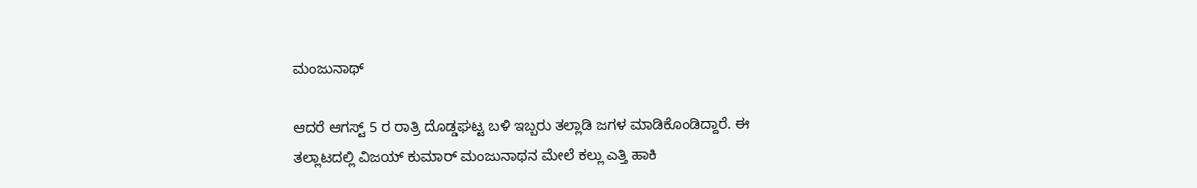ಮಂಜುನಾಥ್

ಆದರೆ ಆಗಸ್ಟ್ 5 ರ ರಾತ್ರಿ ದೊಡ್ಡಘಟ್ಟ ಬಳಿ ಇಬ್ಬರು ತಲ್ಲಾಡಿ ಜಗಳ ಮಾಡಿಕೊಂಡಿದ್ದಾರೆ. ಈ ತಲ್ಲಾಟದಲ್ಲಿ ವಿಜಯ್ ಕುಮಾರ್ ಮಂಜುನಾಥನ ಮೇಲೆ ಕಲ್ಲು ಎತ್ತಿ ಹಾಕಿ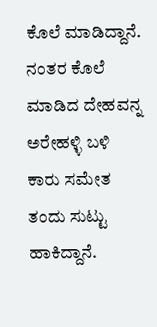ಕೊಲೆ ಮಾಡಿದ್ದಾನೆ. ನಂತರ ಕೊಲೆ ಮಾಡಿದ ದೇಹವನ್ನ ಅರೇಹಳ್ಳಿ ಬಳಿ ಕಾರು ಸಮೇತ ತಂದು ಸುಟ್ಟು ಹಾಕಿದ್ದಾನೆ.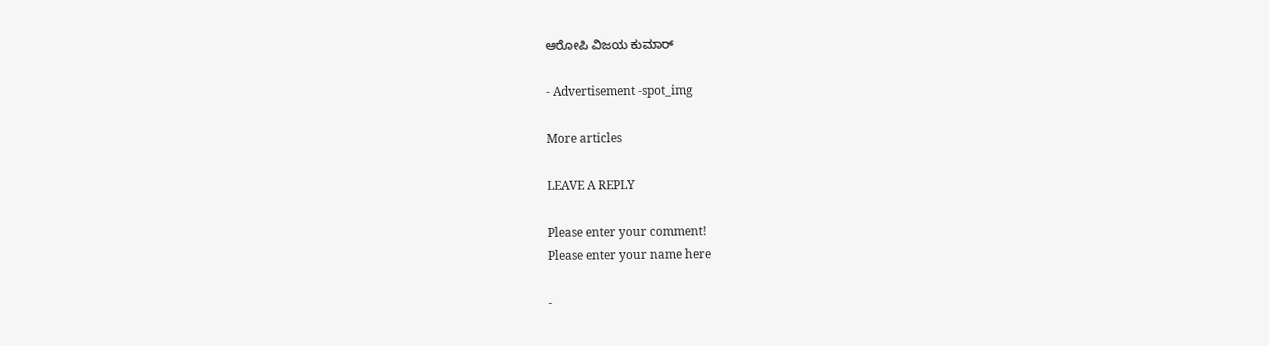ಆರೋಪಿ ವಿಜಯ ಕುಮಾರ್

- Advertisement -spot_img

More articles

LEAVE A REPLY

Please enter your comment!
Please enter your name here

-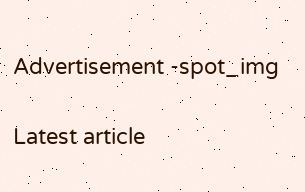Advertisement -spot_img

Latest article